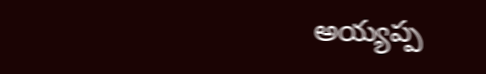అయ్యప్ప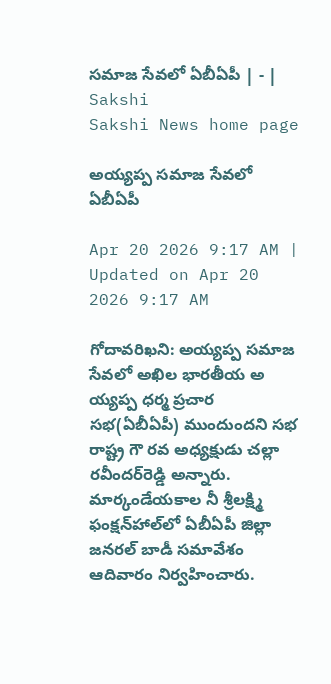సమాజ సేవలో ఏబీఏపీ | - | Sakshi
Sakshi News home page

అయ్యప్ప సమాజ సేవలో ఏబీఏపీ

Apr 20 2026 9:17 AM | Updated on Apr 20 2026 9:17 AM

గోదావరిఖని: అయ్యప్ప సమాజ సేవలో అఖిల భారతీయ అ య్యప్ప ధర్మ ప్రచార సభ(ఏబీఏపీ) ముందుందని సభ రాష్ట్ర గౌ రవ అధ్యక్షుడు చల్లా రవీందర్‌రెడ్డి అన్నారు. మార్కండేయకాల నీ శ్రీలక్ష్మి ఫంక్షన్‌హాల్‌లో ఏబీఏపీ జిల్లా జనరల్‌ బాడీ సమావేశం ఆదివారం నిర్వహించారు.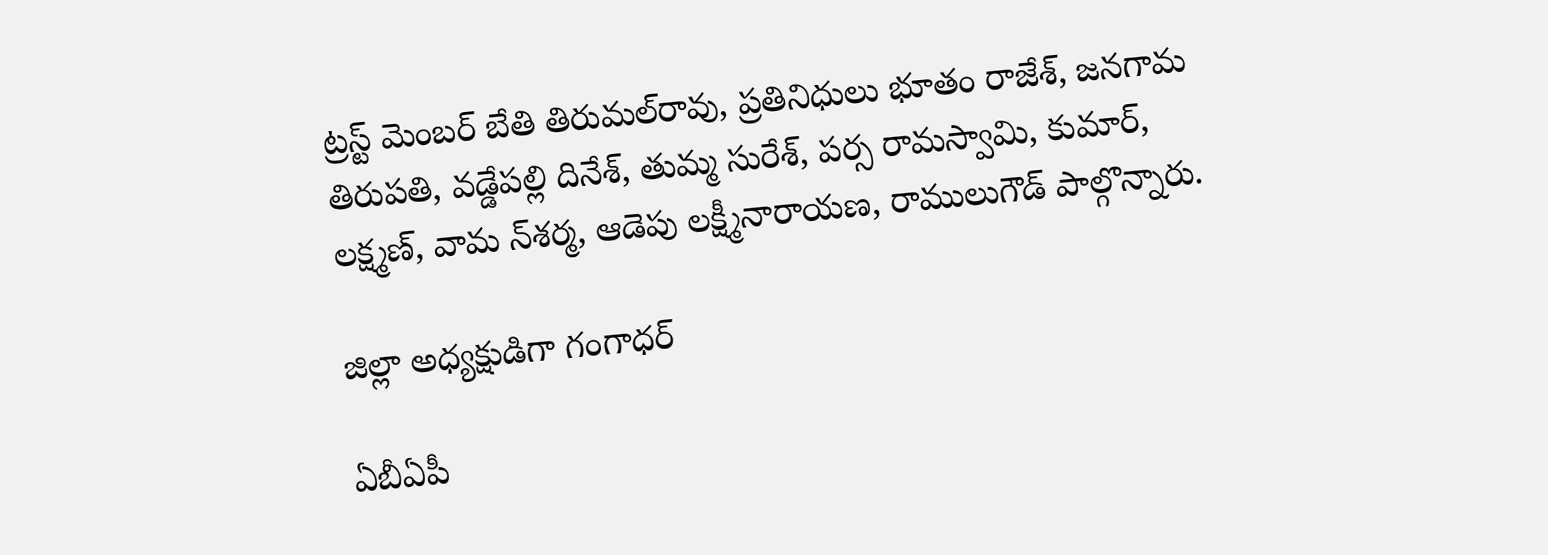ట్రస్ట్‌ మెంబర్‌ బేతి తిరుమల్‌రావు, ప్రతినిధులు భూతం రాజేశ్‌, జనగామ తిరుపతి, వడ్డేపల్లి దినేశ్‌, తుమ్మ సురేశ్‌, పర్స రామస్వామి, కుమార్‌, లక్ష్మణ్‌, వామ న్‌శర్మ, ఆడెపు లక్ష్మీనారాయణ, రాములుగౌడ్‌ పాల్గొన్నారు.

జిల్లా అధ్యక్షుడిగా గంగాధర్‌

ఏబీఏపీ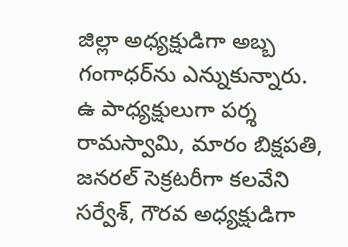జిల్లా అధ్యక్షుడిగా అబ్బ గంగాధర్‌ను ఎన్నుకున్నారు. ఉ పాధ్యక్షులుగా పర్శ రామస్వామి, మారం బిక్షపతి, జనరల్‌ సెక్రటరీగా కలవేని సర్వేశ్‌, గౌరవ అధ్యక్షుడిగా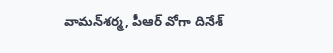వామన్‌శర్మ, పీఆర్‌ వోగా దినేశ్‌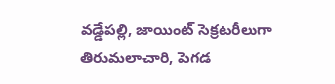వడ్డేపల్లి, జాయింట్‌ సెక్రటరీలుగా తిరుమలాచారి, పెగడ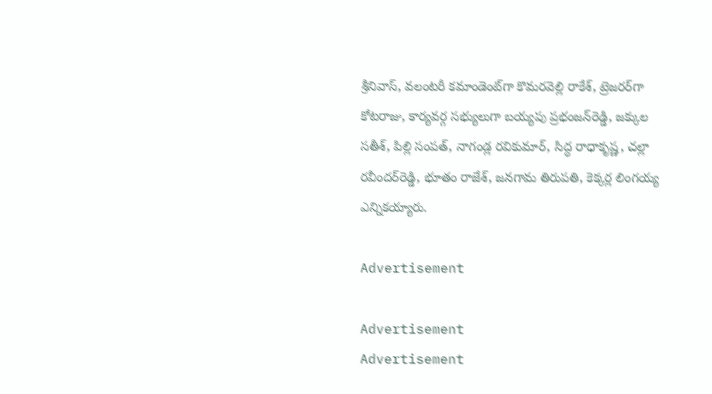శ్రీనివాస్‌, వలంటరీ కమాండెంట్‌గా కొమరవెల్లి రాకేశ్‌, ట్రెజరర్‌గా కోటరాజు, కార్యవర్గ సభ్యులుగా బయ్యపు ప్రభంజన్‌రెడ్డి, జక్కుల సతీశ్‌, పిల్లి సంపత్‌, నాగండ్ల రవికుమార్‌, సిద్ధ రాధాకృష్ణ, చల్లా రవీందర్‌రెడ్డి, భూతం రాజేశ్‌, జనగామ తిరుపతి, కెక్కర్ల లింగయ్య ఎన్నికయ్యారు.

Advertisement

Advertisement
Advertisement